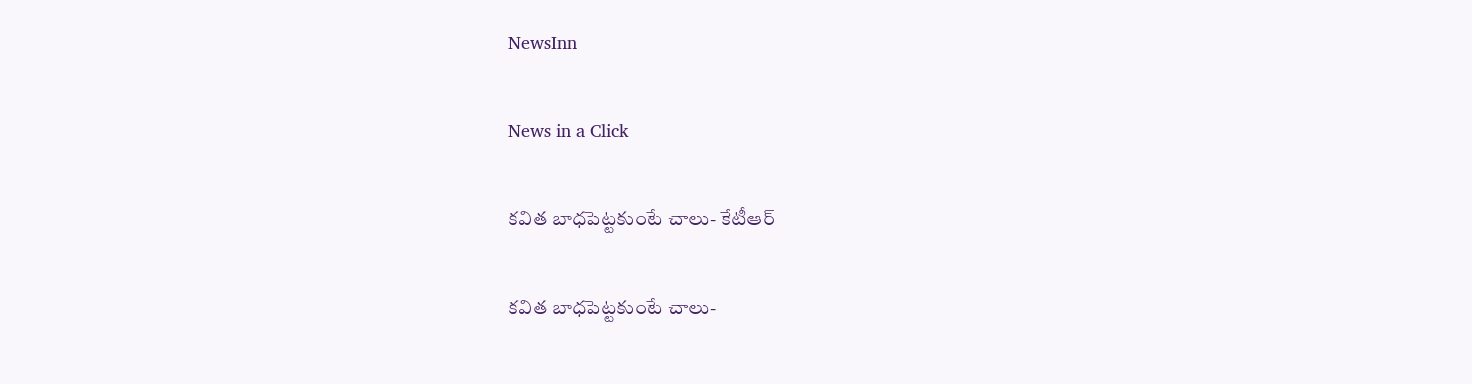NewsInn

News in a Click

కవిత బాధ‌పెట్ట‌కుంటే చాలు- కేటీఆర్

కవిత బాధ‌పెట్ట‌కుంటే చాలు-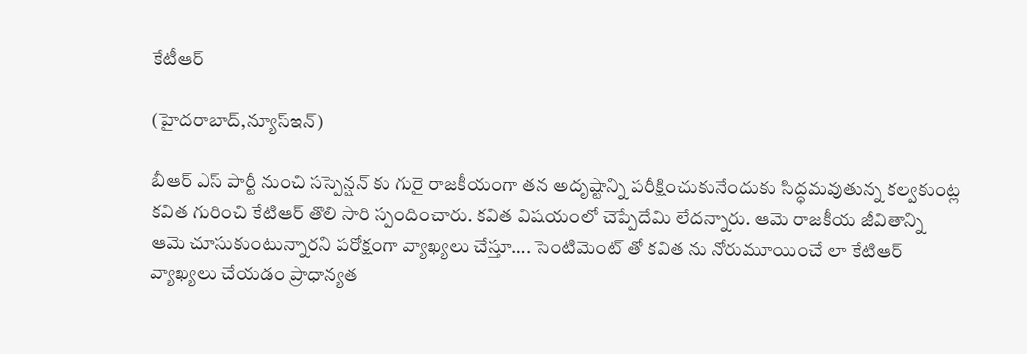కేటీఆర్

(హైద‌రాబాద్,న్యూస్ఇన్‌)

బీఆర్ ఎస్ పార్టీ నుంచి స‌స్పెన్ష‌న్ కు గురై రాజ‌కీయంగా త‌న అదృష్టాన్ని ప‌రీక్షించుకునేందుకు సిద్ధ‌మ‌వుతున్న క‌ల్వ‌కుంట్ల క‌విత గురించి కేటిఆర్ తొలి సారి స్పందించారు. క‌విత విష‌యంలో చెప్పేదేమి లేద‌న్నారు. ఆమె రాజ‌కీయ జీవితాన్ని ఆమె చూసుకుంటున్నార‌ని ప‌రోక్షంగా వ్యాఖ్య‌లు చేస్తూ…. సెంటిమెంట్ తో క‌విత ను నోరుమూయించే లా కేటిఆర్ వ్యాఖ్య‌లు చేయ‌డం ప్రాధాన్య‌త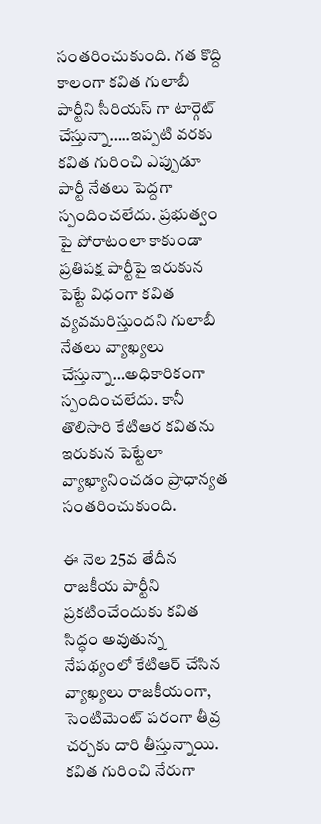సంతరించుకుంది. గ‌త కొద్ది కాలంగా క‌విత గులాబీ పార్టీని సీరియ‌స్ గా టార్గెట్ చేస్తున్నా…..ఇప్ప‌టి వ‌ర‌కు క‌విత గురించి ఎప్పుడూ పార్టీ నేత‌లు పెద్ద‌గా స్పందించ‌లేదు. ప్ర‌భుత్వం పై పోరాటంలా కాకుండా ప్ర‌తిప‌క్ష పార్టీపై ఇరుకున పెట్టే విధంగా క‌విత వ్య‌వ‌మ‌రిస్తుంద‌ని గులాబీ నేత‌లు వ్యాఖ్య‌లు చేస్తున్నా…అధికారికంగా స్పందించ‌లేదు. కానీ తొలిసారి కేటిఆర క‌విత‌ను ఇరుకున పెట్టేలా వ్యాఖ్యానించ‌డం ప్రాధాన్య‌త సంత‌రించుకుంది.

ఈ నెల 25వ తేదీన రాజ‌కీయ పార్టీని ప్ర‌క‌టించేందుకు క‌విత సిద్ధం అవుతున్న నేప‌థ్యంలో కేటిఆర్ చేసిన వ్యాఖ్య‌లు రాజ‌కీయంగా, సెంటిమెంట్ ప‌రంగా తీవ్ర చ‌ర్చ‌కు దారి తీస్తున్నాయి. క‌విత గురించి నేరుగా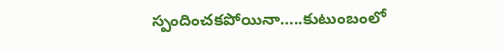స్పందించ‌క‌పోయినా…..కుటుంబంలో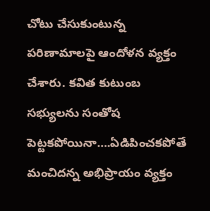చోటు చేసుకుంటున్న ప‌రిణామాల‌పై ఆందోళ‌న వ్య‌క్తం చేశారు. క‌విత కుటుంబ స‌భ్యుల‌ను సంతోష పెట్ట‌క‌పోయినా….ఏడిపించ‌క‌పోతే మంచిద‌న్న అభిప్రాయం వ్య‌క్తం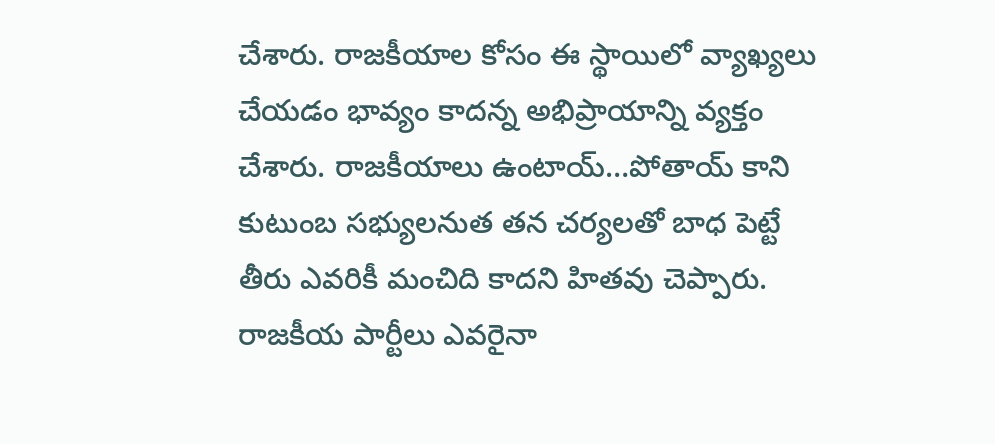చేశారు. రాజ‌కీయాల కోసం ఈ స్థాయిలో వ్యాఖ్య‌లు చేయ‌డం భావ్యం కాద‌న్న అభిప్రాయాన్ని వ్య‌క్తం చేశారు. రాజ‌కీయాలు ఉంటాయ్…పోతాయ్ కాని కుటుంబ స‌భ్యుల‌నుత త‌న చ‌ర్య‌ల‌తో బాధ పెట్టే తీరు ఎవ‌రికీ మంచిది కాద‌ని హిత‌వు చెప్పారు. రాజ‌కీయ పార్టీలు ఎవ‌రైనా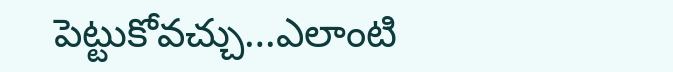పెట్టుకోవ‌చ్చు…ఎలాంటి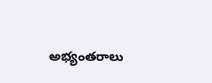అభ్యంత‌రాలు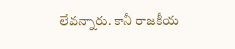లేవ‌న్నారు. కానీ రాజ‌కీయ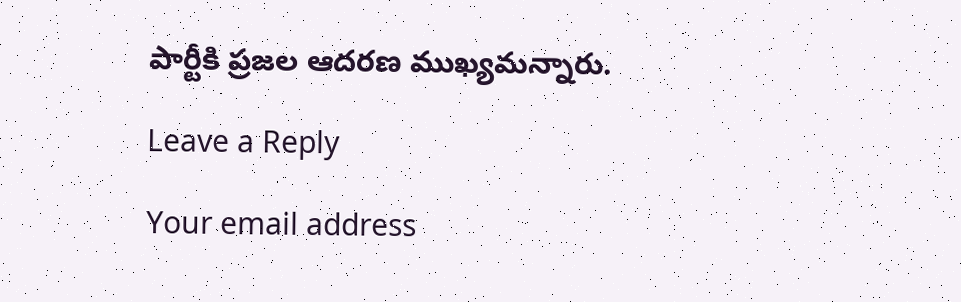పార్టీకి ప్ర‌జ‌ల ఆద‌రణ ముఖ్య‌మ‌న్నారు.

Leave a Reply

Your email address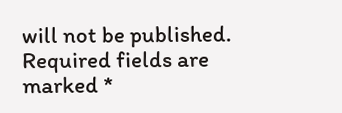will not be published. Required fields are marked *